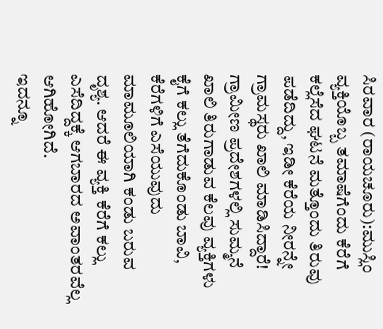ಸಿರವಾರ (ರಾಯಚೂರು):ಮುಸ್ಲಿಂ ವ್ಯಕ್ತಿಯೊಬ್ಬ ತಮಾಷೆಗೆಂದು ಕೆರೆಗೆ ಕಲ್ಲೆಸೆದ ಘಟನೆ ಮತ್ತೊಂದು ತಿರುವು ಪಡೆದಿದ್ದು, ಇಡೀ ಕೆರೆಯ ನೀರನ್ನೇ ಗ್ರಾಮಸ್ಥರು ಖಾಲಿ ಮಾಡಿಸಿದ್ದಾರೆ!
ಗ್ರಾಮೀಣ ಪ್ರದೇಶಗಳಲ್ಲಿ ಸುಮ್ಮನೆ ಖಾಲಿ ತಿರುಗಾಡುವ ಕೆಲವು ವ್ಯಕ್ತಿಗಳು ಕೈಗೆ ಕಲ್ಲು ತೆಗೆದುಕೊಂಡು ಬಾವಿ, ಕೆರೆಗಳಿಗೆ ಎಸೆಯುವುದು ಮಾಮೂಲಿಯಾಗಿ ಕಂಡು ಬರುವ ದೃಶ್ಯ. ಆದರೆ ಈ ವ್ಯಕ್ತಿ ಕೆರೆಗೆ ಕಲ್ಲು ಎಸೆದಿದ್ದಕ್ಕೆ ಆಗಬಾರದ ಅವಾಂತರವೆಲ್ಲ ಆಗಿಹೋಗಿದೆ.
ಇದನ್ನೂ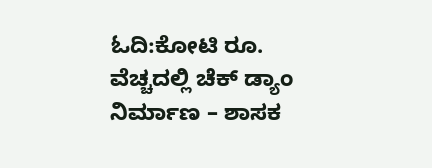ಓದಿ:ಕೋಟಿ ರೂ. ವೆಚ್ಚದಲ್ಲಿ ಚೆಕ್ ಡ್ಯಾಂ ನಿರ್ಮಾಣ – ಶಾಸಕ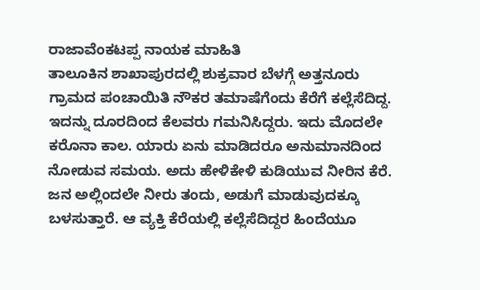ರಾಜಾವೆಂಕಟಪ್ಪ ನಾಯಕ ಮಾಹಿತಿ
ತಾಲೂಕಿನ ಶಾಖಾಪುರದಲ್ಲಿ ಶುಕ್ರವಾರ ಬೆಳಗ್ಗೆ ಅತ್ತನೂರು ಗ್ರಾಮದ ಪಂಚಾಯಿತಿ ನೌಕರ ತಮಾಷೆಗೆಂದು ಕೆರೆಗೆ ಕಲ್ಲೆಸೆದಿದ್ದ. ಇದನ್ನು ದೂರದಿಂದ ಕೆಲವರು ಗಮನಿಸಿದ್ದರು. ಇದು ಮೊದಲೇ ಕರೊನಾ ಕಾಲ. ಯಾರು ಏನು ಮಾಡಿದರೂ ಅನುಮಾನದಿಂದ ನೋಡುವ ಸಮಯ. ಅದು ಹೇಳಿಕೇಳಿ ಕುಡಿಯುವ ನೀರಿನ ಕೆರೆ. ಜನ ಅಲ್ಲಿಂದಲೇ ನೀರು ತಂದು, ಅಡುಗೆ ಮಾಡುವುದಕ್ಕೂ ಬಳಸುತ್ತಾರೆ. ಆ ವ್ಯಕ್ತಿ ಕೆರೆಯಲ್ಲಿ ಕಲ್ಲೆಸೆದಿದ್ದರ ಹಿಂದೆಯೂ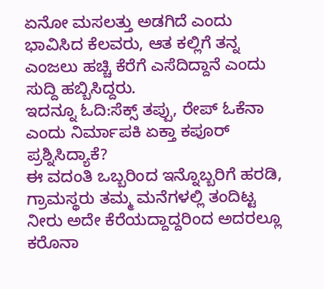ಏನೋ ಮಸಲತ್ತು ಅಡಗಿದೆ ಎಂದು ಭಾವಿಸಿದ ಕೆಲವರು, ಆತ ಕಲ್ಲಿಗೆ ತನ್ನ ಎಂಜಲು ಹಚ್ಚಿ ಕೆರೆಗೆ ಎಸೆದಿದ್ದಾನೆ ಎಂದು ಸುದ್ದಿ ಹಬ್ಬಿಸಿದ್ದರು.
ಇದನ್ನೂ ಓದಿ:ಸೆಕ್ಸ್ ತಪ್ಪು, ರೇಪ್ ಓಕೆನಾ ಎಂದು ನಿರ್ಮಾಪಕಿ ಏಕ್ತಾ ಕಪೂರ್ ಪ್ರಶ್ನಿಸಿದ್ಯಾಕೆ?
ಈ ವದಂತಿ ಒಬ್ಬರಿಂದ ಇನ್ನೊಬ್ಬರಿಗೆ ಹರಡಿ, ಗ್ರಾಮಸ್ಥರು ತಮ್ಮ ಮನೆಗಳಲ್ಲಿ ತಂದಿಟ್ಟ ನೀರು ಅದೇ ಕೆರೆಯದ್ದಾದ್ದರಿಂದ ಅದರಲ್ಲೂ ಕರೊನಾ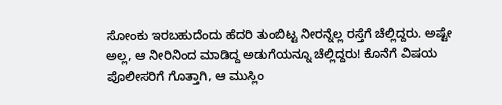ಸೋಂಕು ಇರಬಹುದೆಂದು ಹೆದರಿ ತುಂಬಿಟ್ಟ ನೀರನ್ನೆಲ್ಲ ರಸ್ತೆಗೆ ಚೆಲ್ಲಿದ್ದರು. ಅಷ್ಟೇ ಅಲ್ಲ, ಆ ನೀರಿನಿಂದ ಮಾಡಿದ್ದ ಅಡುಗೆಯನ್ನೂ ಚೆಲ್ಲಿದ್ದರು! ಕೊನೆಗೆ ವಿಷಯ ಪೊಲೀಸರಿಗೆ ಗೊತ್ತಾಗಿ, ಆ ಮುಸ್ಲಿಂ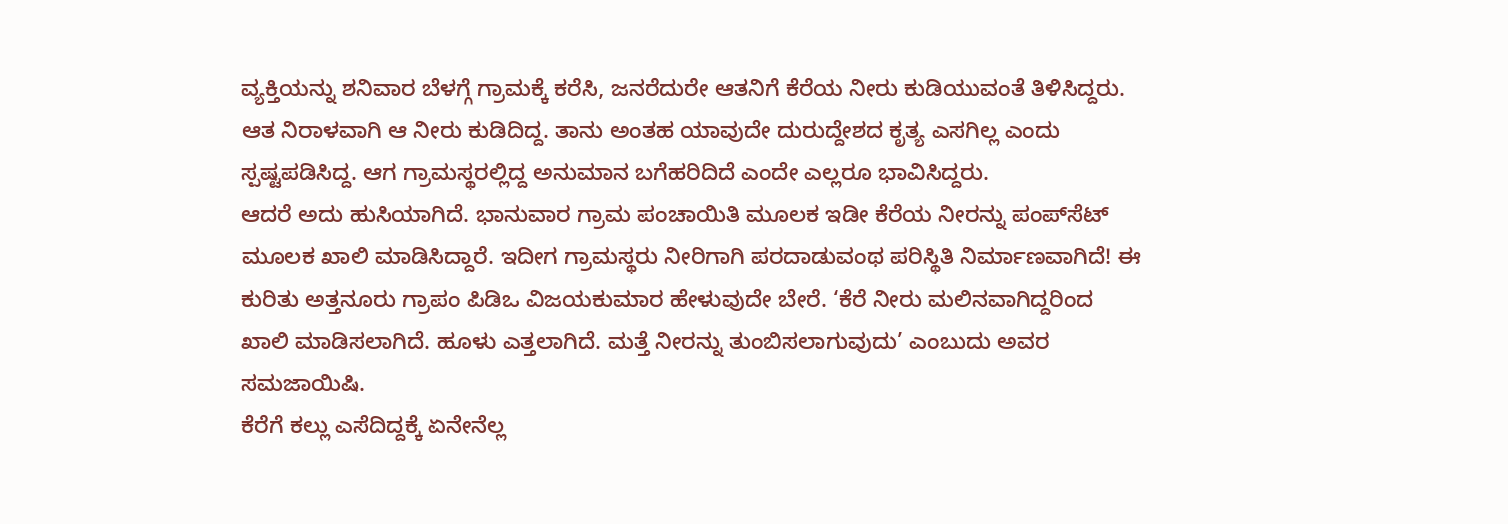ವ್ಯಕ್ತಿಯನ್ನು ಶನಿವಾರ ಬೆಳಗ್ಗೆ ಗ್ರಾಮಕ್ಕೆ ಕರೆಸಿ, ಜನರೆದುರೇ ಆತನಿಗೆ ಕೆರೆಯ ನೀರು ಕುಡಿಯುವಂತೆ ತಿಳಿಸಿದ್ದರು. ಆತ ನಿರಾಳವಾಗಿ ಆ ನೀರು ಕುಡಿದಿದ್ದ. ತಾನು ಅಂತಹ ಯಾವುದೇ ದುರುದ್ದೇಶದ ಕೃತ್ಯ ಎಸಗಿಲ್ಲ ಎಂದು ಸ್ಪಷ್ಟಪಡಿಸಿದ್ದ. ಆಗ ಗ್ರಾಮಸ್ಥರಲ್ಲಿದ್ದ ಅನುಮಾನ ಬಗೆಹರಿದಿದೆ ಎಂದೇ ಎಲ್ಲರೂ ಭಾವಿಸಿದ್ದರು.
ಆದರೆ ಅದು ಹುಸಿಯಾಗಿದೆ. ಭಾನುವಾರ ಗ್ರಾಮ ಪಂಚಾಯಿತಿ ಮೂಲಕ ಇಡೀ ಕೆರೆಯ ನೀರನ್ನು ಪಂಪ್‌ಸೆಟ್ ಮೂಲಕ ಖಾಲಿ ಮಾಡಿಸಿದ್ದಾರೆ. ಇದೀಗ ಗ್ರಾಮಸ್ಥರು ನೀರಿಗಾಗಿ ಪರದಾಡುವಂಥ ಪರಿಸ್ಥಿತಿ ನಿರ್ಮಾಣವಾಗಿದೆ! ಈ ಕುರಿತು ಅತ್ತನೂರು ಗ್ರಾಪಂ ಪಿಡಿಒ ವಿಜಯಕುಮಾರ ಹೇಳುವುದೇ ಬೇರೆ. ‘ಕೆರೆ ನೀರು ಮಲಿನವಾಗಿದ್ದರಿಂದ ಖಾಲಿ ಮಾಡಿಸಲಾಗಿದೆ. ಹೂಳು ಎತ್ತಲಾಗಿದೆ. ಮತ್ತೆ ನೀರನ್ನು ತುಂಬಿಸಲಾಗುವುದು’ ಎಂಬುದು ಅವರ ಸಮಜಾಯಿಷಿ.
ಕೆರೆಗೆ ಕಲ್ಲು ಎಸೆದಿದ್ದಕ್ಕೆ ಏನೇನೆಲ್ಲ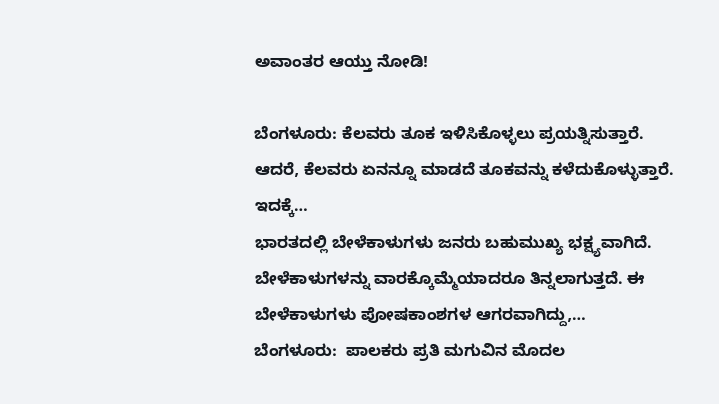ಅವಾಂತರ ಆಯ್ತು ನೋಡಿ!

ಬೆಂಗಳೂರು: ಕೆಲವರು ತೂಕ ಇಳಿಸಿಕೊಳ್ಳಲು ಪ್ರಯತ್ನಿಸುತ್ತಾರೆ. ಆದರೆ, ಕೆಲವರು ಏನನ್ನೂ ಮಾಡದೆ ತೂಕವನ್ನು ಕಳೆದುಕೊಳ್ಳುತ್ತಾರೆ. ಇದಕ್ಕೆ…
ಭಾರತದಲ್ಲಿ ಬೇಳೆಕಾಳುಗಳು ಜನರು ಬಹುಮುಖ್ಯ ಭಕ್ಷ್ಯವಾಗಿದೆ. ಬೇಳೆಕಾಳುಗಳನ್ನು ವಾರಕ್ಕೊಮ್ಮೆಯಾದರೂ ತಿನ್ನಲಾಗುತ್ತದೆ. ಈ ಬೇಳೆಕಾಳುಗಳು ಪೋಷಕಾಂಶಗಳ ಆಗರವಾಗಿದ್ದು,…
ಬೆಂಗಳೂರು:  ಪಾಲಕರು ಪ್ರತಿ ಮಗುವಿನ ಮೊದಲ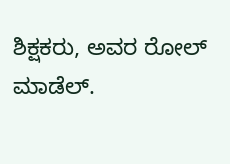ಶಿಕ್ಷಕರು, ಅವರ ರೋಲ್ ಮಾಡೆಲ್.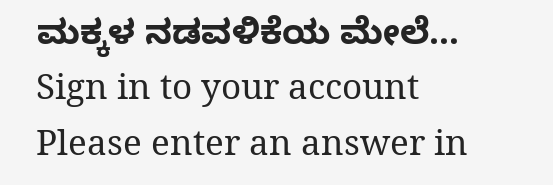ಮಕ್ಕಳ ನಡವಳಿಕೆಯ ಮೇಲೆ…
Sign in to your account
Please enter an answer in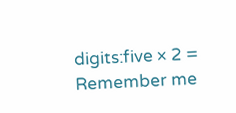digits:five × 2 =
Remember me